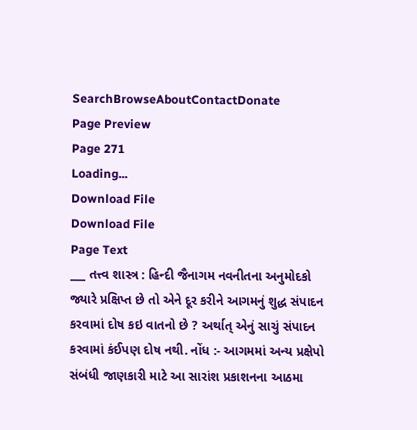SearchBrowseAboutContactDonate
Page Preview
Page 271
Loading...
Download File
Download File
Page Text
___ તત્ત્વ શાસ્ત્ર : હિન્દી જૈનાગમ નવનીતના અનુમોદકો જ્યારે પ્રક્ષિપ્ત છે તો એને દૂર કરીને આગમનું શુદ્ધ સંપાદન કરવામાં દોષ કઇ વાતનો છે ? અર્થાત્ એનું સાચું સંપાદન કરવામાં કંઈપણ દોષ નથી. નોંધ :- આગમમાં અન્ય પ્રક્ષેપો સંબંધી જાણકારી માટે આ સારાંશ પ્રકાશનના આઠમા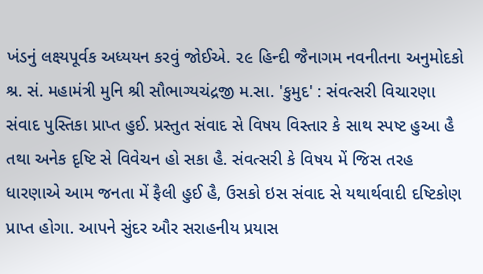ખંડનું લક્ષ્યપૂર્વક અધ્યયન કરવું જોઈએ. ૨૯ હિન્દી જૈનાગમ નવનીતના અનુમોદકો શ્ર. સં. મહામંત્રી મુનિ શ્રી સૌભાગ્યચંદ્રજી મ.સા. 'કુમુદ' : સંવત્સરી વિચારણા સંવાદ પુસ્તિકા પ્રાપ્ત હુઈ. પ્રસ્તુત સંવાદ સે વિષય વિસ્તાર કે સાથ સ્પષ્ટ હુઆ હૈ તથા અનેક દૃષ્ટિ સે વિવેચન હો સકા હૈ. સંવત્સરી કે વિષય મેં જિસ તરહ ધારણાએ આમ જનતા મેં ફૈલી હુઈ હૈ, ઉસકો ઇસ સંવાદ સે યથાર્થવાદી દષ્ટિકોણ પ્રાપ્ત હોગા. આપને સુંદર ઔર સરાહનીય પ્રયાસ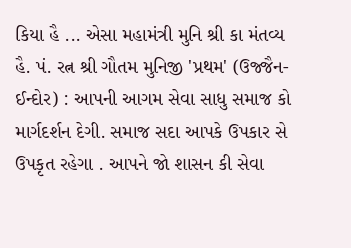કિયા હૈ ... એસા મહામંત્રી મુનિ શ્રી કા મંતવ્ય હૈ. પં. રત્ન શ્રી ગૌતમ મુનિજી 'પ્રથમ' (ઉજ્જૈન-ઈન્દોર) : આપની આગમ સેવા સાધુ સમાજ કો માર્ગદર્શન દેગી. સમાજ સદા આપકે ઉપકાર સે ઉપકૃત રહેગા . આપને જો શાસન કી સેવા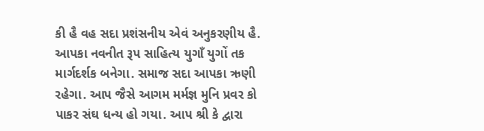કી હૈ વહ સદા પ્રશંસનીય એવં અનુકરણીય હૈ. આપકા નવનીત રૂપ સાહિત્ય યુગાઁ યુગોં તક માર્ગદર્શક બનેગા. સમાજ સદા આપકા ઋણી રહેગા. આપ જૈસે આગમ મર્મજ્ઞ મુનિ પ્રવર કો પાકર સંઘ ધન્ય હો ગયા. આપ શ્રી કે દ્વારા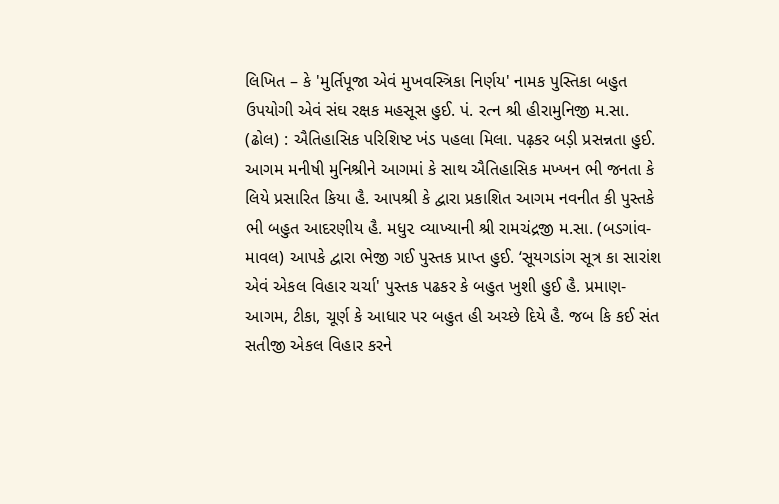લિખિત – કે 'મુર્તિપૂજા એવં મુખવસ્ત્રિકા નિર્ણય' નામક પુસ્તિકા બહુત ઉપયોગી એવં સંઘ રક્ષક મહસૂસ હુઈ. પં. રત્ન શ્રી હીરામુનિજી મ.સા. (ઢોલ) : ઐતિહાસિક પરિશિષ્ટ ખંડ પહલા મિલા. પઢ઼કર બડ઼ી પ્રસન્નતા હુઈ. આગમ મનીષી મુનિશ્રીને આગમાં કે સાથ ઐતિહાસિક મખ્ખન ભી જનતા કે લિયે પ્રસારિત કિયા હૈ. આપશ્રી કે દ્વારા પ્રકાશિત આગમ નવનીત કી પુસ્તકે ભી બહુત આદરણીય હૈ. મધુ૨ વ્યાખ્યાની શ્રી રામચંદ્રજી મ.સા. (બડગાંવ-માવલ) આપકે દ્વારા ભેજી ગઈ પુસ્તક પ્રાપ્ત હુઈ. ‘સૂયગડાંગ સૂત્ર કા સારાંશ એવં એકલ વિહાર ચર્ચા' પુસ્તક પઢકર કે બહુત ખુશી હુઈ હૈ. પ્રમાણ-આગમ, ટીકા, ચૂર્ણ કે આધાર પર બહુત હી અચ્છે દિયે હૈ. જબ કિ કઈ સંત સતીજી એકલ વિહાર કરને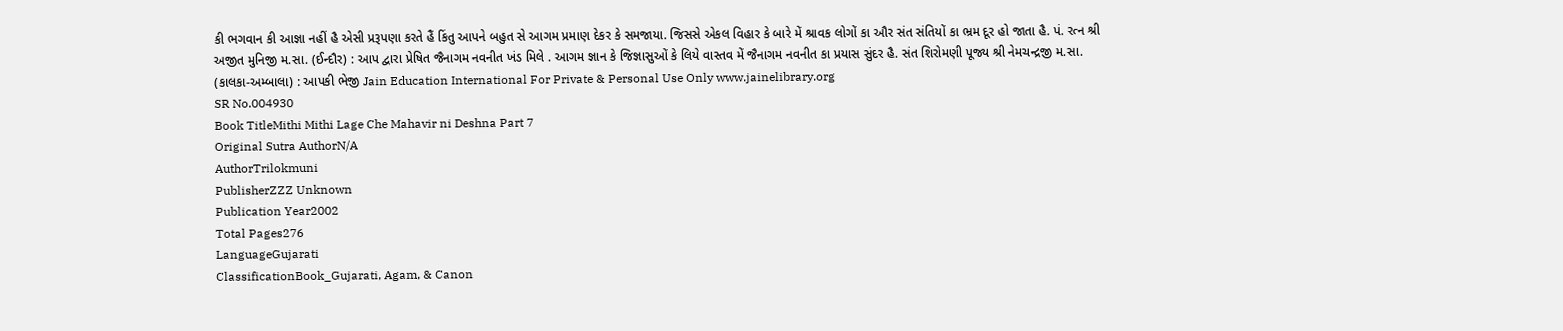કી ભગવાન કી આજ્ઞા નહીં હૈ એસી પ્રરૂપણા કરતે હૈં કિંતુ આપને બહુત સે આગમ પ્રમાણ દેકર કે સમજાયા. જિસસે એકલ વિહાર કે બારે મેં શ્રાવક લોગોં કા ઔર સંત સંતિયોં કા ભ્રમ દૂર હો જાતા હૈ. પં. રત્ન શ્રી અજીત મુનિજી મ.સા. (ઈન્દૌર) : આપ દ્વારા પ્રેષિત જૈનાગમ નવનીત ખંડ મિલે . આગમ જ્ઞાન કે જિજ્ઞાસુઓં કે લિયે વાસ્તવ મેં જૈનાગમ નવનીત કા પ્રયાસ સુંદર હૈ. સંત શિરોમણી પૂજ્ય શ્રી નેમચન્દ્રજી મ.સા. (કાલકા-અમ્બાલા) : આપકી ભેજી Jain Education International For Private & Personal Use Only www.jainelibrary.org
SR No.004930
Book TitleMithi Mithi Lage Che Mahavir ni Deshna Part 7
Original Sutra AuthorN/A
AuthorTrilokmuni
PublisherZZZ Unknown
Publication Year2002
Total Pages276
LanguageGujarati
ClassificationBook_Gujarati, Agam, & Canon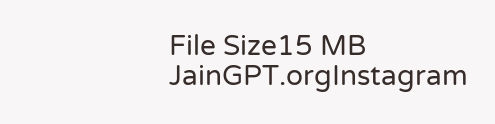File Size15 MB
JainGPT.orgInstagram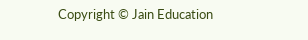Copyright © Jain Education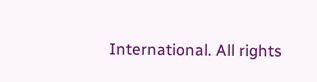International. All rights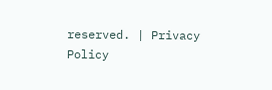reserved. | Privacy Policy